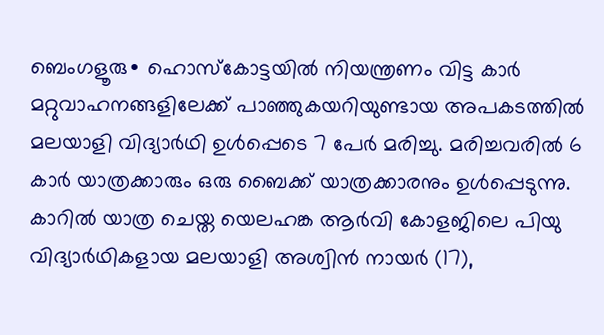ബെംഗളൂരു∙ ഹൊസ്കോട്ടയിൽ നിയന്ത്രണം വിട്ട കാർ മറ്റുവാഹനങ്ങളിലേക്ക് പാഞ്ഞുകയറിയുണ്ടായ അപകടത്തിൽ മലയാളി വിദ്യാർഥി ഉൾപ്പെടെ 7 പേർ മരിച്ചു. മരിച്ചവരിൽ 6 കാർ യാത്രക്കാരും ഒരു ബൈക്ക് യാത്രക്കാരനും ഉൾപ്പെടുന്നു. കാറിൽ യാത്ര ചെയ്ത യെലഹങ്ക ആർവി കോളജിലെ പിയു വിദ്യാർഥികളായ മലയാളി അശ്വിൻ നായർ (17),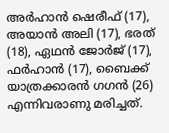അർഹാൻ ഷെരീഫ് (17), അയാൻ അലി (17), ഭരത് (18), ഏഥൻ ജോർജ് (17), ഫർഹാൻ (17), ബൈക്ക് യാത്രക്കാരൻ ഗഗൻ (26) എന്നിവരാണു മരിച്ചത്.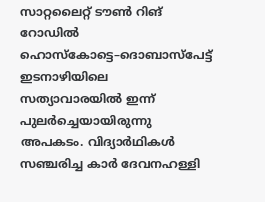സാറ്റലൈറ്റ് ടൗൺ റിങ് റോഡിൽ ഹൊസ്കോട്ടെ–ദൊബാസ്പേട്ട് ഇടനാഴിയിലെ സത്യാവാരയിൽ ഇന്ന് പുലർച്ചെയായിരുന്നു അപകടം. വിദ്യാർഥികൾ സഞ്ചരിച്ച കാർ ദേവനഹള്ളി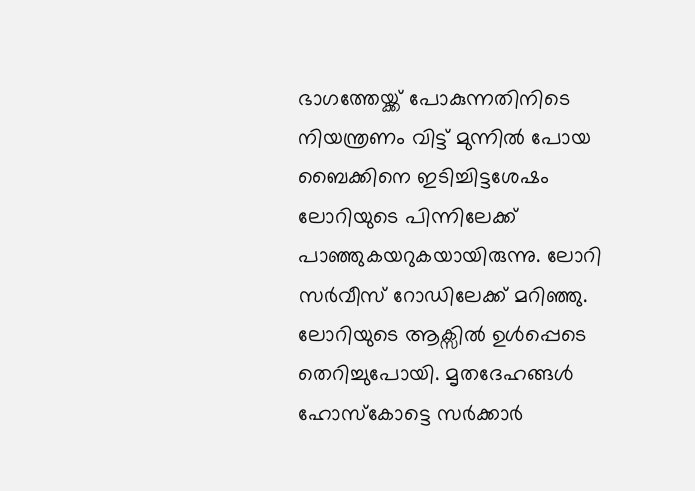ഭാഗത്തേയ്ക്ക് പോകുന്നതിനിടെ നിയന്ത്രണം വിട്ട് മുന്നിൽ പോയ ബൈക്കിനെ ഇടിച്ചിട്ടശേഷം ലോറിയുടെ പിന്നിലേക്ക് പാഞ്ഞുകയറുകയായിരുന്നു. ലോറി സർവീസ് റോഡിലേക്ക് മറിഞ്ഞു. ലോറിയുടെ ആക്സിൽ ഉൾപ്പെടെ തെറിച്ചുപോയി. മൃതദേഹങ്ങൾ ഹോസ്കോട്ടെ സർക്കാർ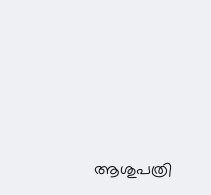ആശുപത്രി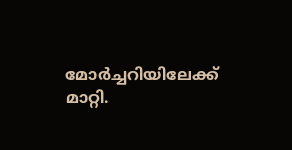മോർച്ചറിയിലേക്ക് മാറ്റി.